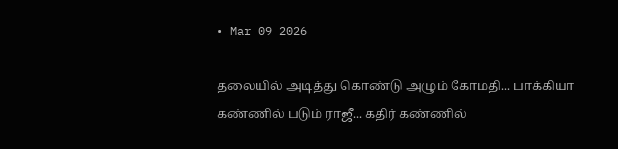• Mar 09 2026

தலையில் அடித்து கொண்டு அழும் கோமதி... பாக்கியா கண்ணில் படும் ராஜீ... கதிர் கண்ணில்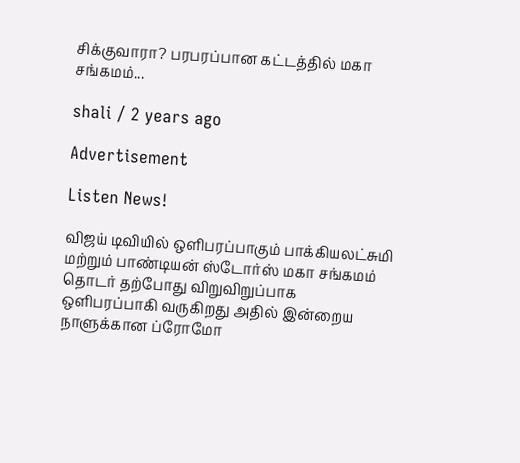சிக்குவாரா? பரபரப்பான கட்டத்தில் மகா சங்கமம்...

shali / 2 years ago

Advertisement

Listen News!

விஜய் டிவியில் ஒளிபரப்பாகும் பாக்கியலட்சுமி மற்றும் பாண்டியன் ஸ்டோர்ஸ் மகா சங்கமம் தொடர் தற்போது விறுவிறுப்பாக ஒளிபரப்பாகி வருகிறது அதில் இன்றைய நாளுக்கான ப்ரோமோ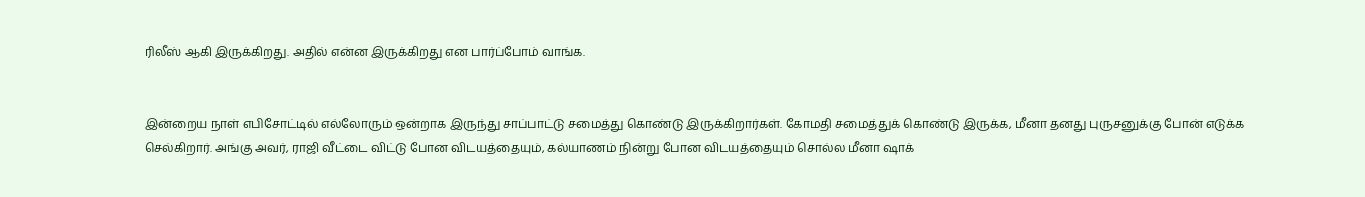ரிலீஸ் ஆகி இருக்கிறது. அதில் என்ன இருக்கிறது என பார்ப்போம் வாங்க.


இன்றைய நாள் எபிசோட்டில் எல்லோரும் ஒன்றாக இருந்து சாப்பாட்டு சமைத்து கொண்டு இருக்கிறார்கள். கோமதி சமைத்துக் கொண்டு இருக்க, மீனா தனது புருசனுக்கு போன் எடுக்க செல்கிறார். அங்கு அவர், ராஜி வீட்டை விட்டு போன விடயத்தையும், கல்யாணம் நின்று போன விடயத்தையும் சொல்ல மீனா ஷாக்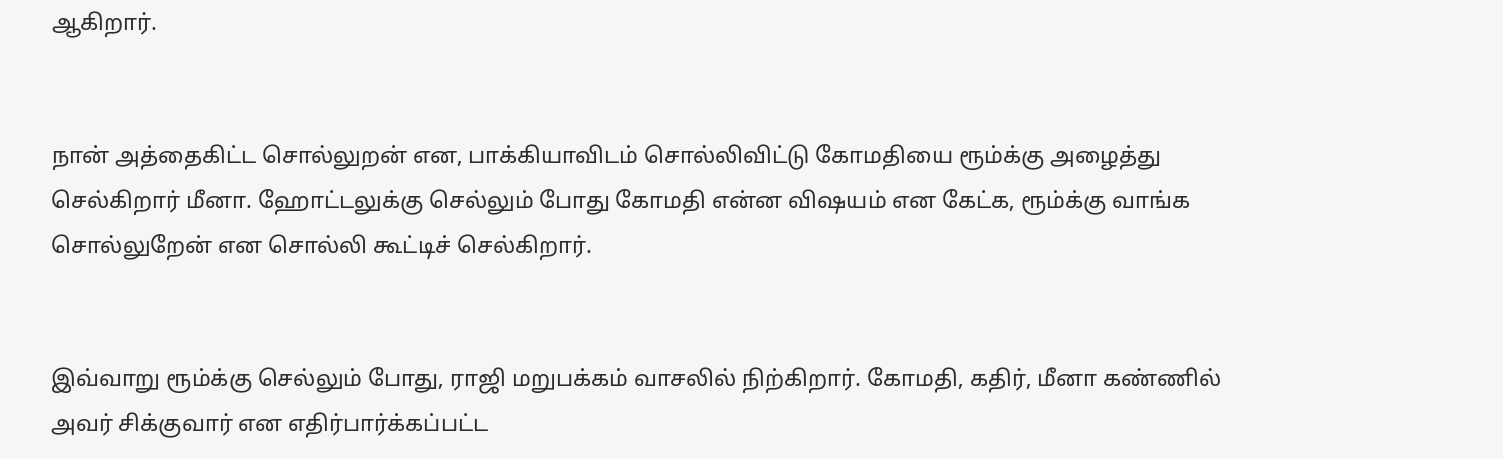ஆகிறார்.


நான் அத்தைகிட்ட சொல்லுறன் என, பாக்கியாவிடம் சொல்லிவிட்டு கோமதியை ரூம்க்கு அழைத்து செல்கிறார் மீனா. ஹோட்டலுக்கு செல்லும் போது கோமதி என்ன விஷயம் என கேட்க, ரூம்க்கு வாங்க சொல்லுறேன் என சொல்லி கூட்டிச் செல்கிறார்.


இவ்வாறு ரூம்க்கு செல்லும் போது, ராஜி மறுபக்கம் வாசலில் நிற்கிறார். கோமதி, கதிர், மீனா கண்ணில் அவர் சிக்குவார் என எதிர்பார்க்கப்பட்ட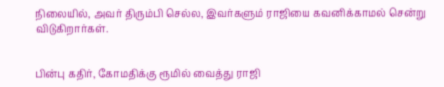நிலையில், அவர் திரும்பி செல்ல, இவர்களும் ராஜியை கவனிக்காமல் சென்று விடுகிறார்கள்.


பின்பு கதிர், கோமதிக்கு ரூமில் வைத்து ராஜி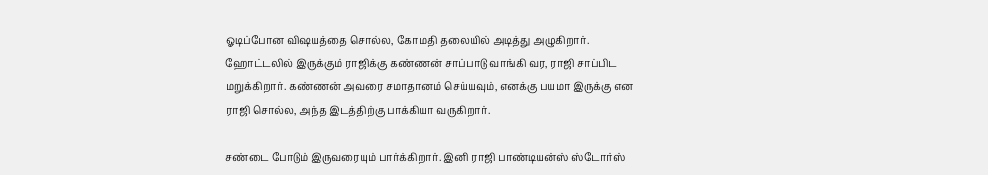ஓடிப்போன விஷயத்தை சொல்ல, கோமதி தலையில் அடித்து அழுகிறார். ஹோட்டலில் இருக்கும் ராஜிக்கு கண்ணன் சாப்பாடு வாங்கி வர, ராஜி சாப்பிட மறுக்கிறார். கண்ணன் அவரை சமாதானம் செய்யவும், எனக்கு பயமா இருக்கு என ராஜி சொல்ல, அந்த இடத்திற்கு பாக்கியா வருகிறார்.

சண்டை போடும் இருவரையும் பார்க்கிறார். இனி ராஜி பாண்டியன்ஸ் ஸ்டோர்ஸ்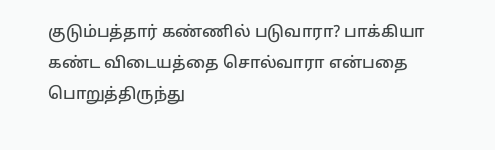குடும்பத்தார் கண்ணில் படுவாரா? பாக்கியா கண்ட விடையத்தை சொல்வாரா என்பதை பொறுத்திருந்து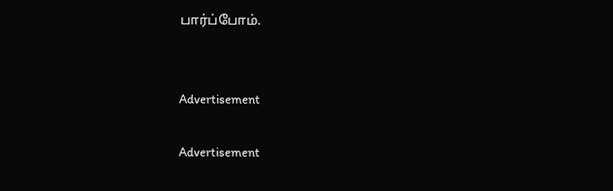பார்ப்போம்.


Advertisement

Advertisement